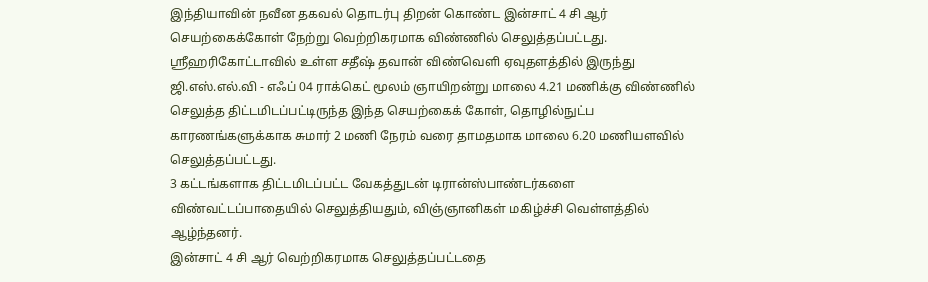இந்தியாவின் நவீன தகவல் தொடர்பு திறன் கொண்ட இன்சாட் 4 சி ஆர் செயற்கைக்கோள் நேற்று வெற்றிகரமாக விண்ணில் செலுத்தப்பட்டது.
ஸ்ரீஹரிகோட்டாவில் உள்ள சதீஷ் தவான் விண்வெளி ஏவுதளத்தில் இருந்து ஜி.எஸ்.எல்.வி - எஃப் 04 ராக்கெட் மூலம் ஞாயிறன்று மாலை 4.21 மணிக்கு விண்ணில் செலுத்த திட்டமிடப்பட்டிருந்த இந்த செயற்கைக் கோள், தொழில்நுட்ப காரணங்களுக்காக சுமார் 2 மணி நேரம் வரை தாமதமாக மாலை 6.20 மணியளவில் செலுத்தப்பட்டது.
3 கட்டங்களாக திட்டமிடப்பட்ட வேகத்துடன் டிரான்ஸ்பாண்டர்களை விண்வட்டப்பாதையில் செலுத்தியதும், விஞ்ஞானிகள் மகிழ்ச்சி வெள்ளத்தில் ஆழ்ந்தனர்.
இன்சாட் 4 சி ஆர் வெற்றிகரமாக செலுத்தப்பட்டதை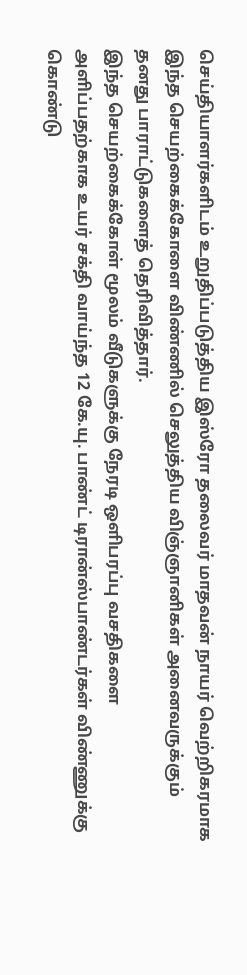செய்தியாளர்களிடம் உறுதிப்படுத்திய இஸ்ரோ தலைவர் மாதவன் நாயர் வெற்றிகரமாக இந்த செயற்கைக்கோளை விண்ணில் செலுத்திய விஞ்ஞானிகள் அனைவருக்கும் தனது பாராட்டுகளைத் தெரிவித்தார்.
இந்த செயற்கைக்கோள் மூலம் வீடுகளுக்கு நேரடி ஒளிபரப்பு வசதிகளை அளிப்பதற்காக உயர் சக்தி வாய்ந்த 12 கே.யு. பாண்ட் டிரான்ஸ்பாண்டர்கள் விண்ணுக்கு கொண்டு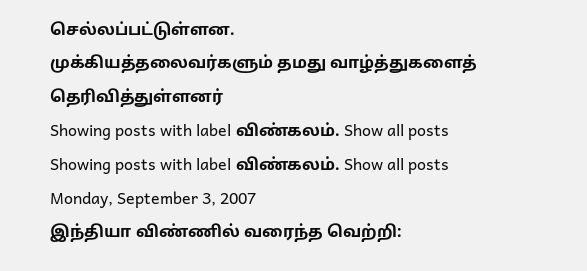செல்லப்பட்டுள்ளன.
முக்கியத்தலைவர்களும் தமது வாழ்த்துகளைத் தெரிவித்துள்ளனர்
Showing posts with label விண்கலம். Show all posts
Showing posts with label விண்கலம். Show all posts
Monday, September 3, 2007
இந்தியா விண்ணில் வரைந்த வெற்றி: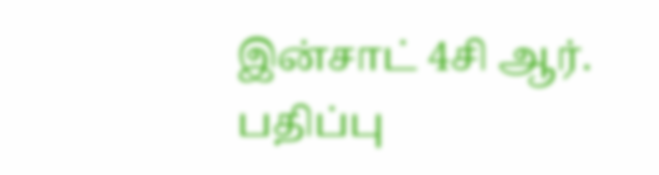இன்சாட் 4சி ஆர்.
பதிப்பு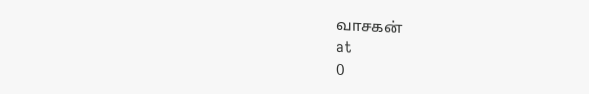வாசகன்
at
0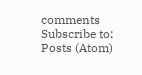comments
Subscribe to:
Posts (Atom)